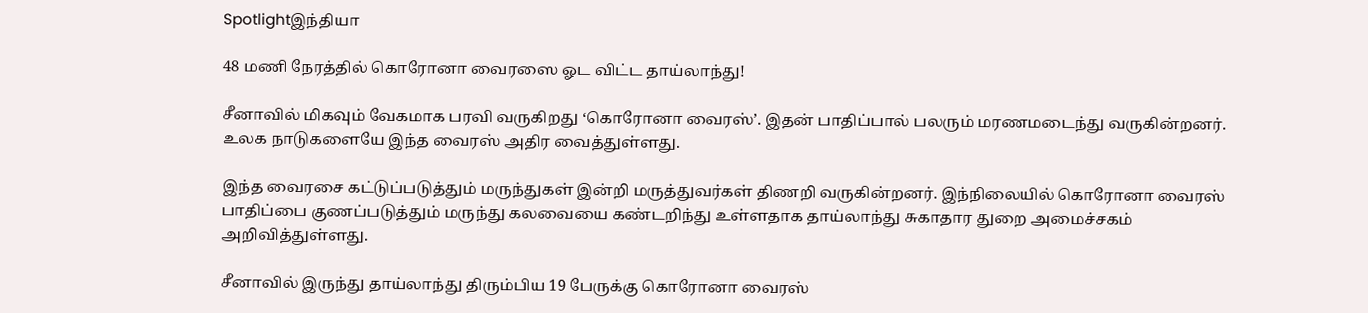Spotlightஇந்தியா

48 மணி நேரத்தில் கொரோனா வைரஸை ஓட விட்ட தாய்லாந்து!

சீனாவில் மிகவும் வேகமாக பரவி வருகிறது ‘கொரோனா வைரஸ்’. இதன் பாதிப்பால் பலரும் மரணமடைந்து வருகின்றனர். உலக நாடுகளையே இந்த வைரஸ் அதிர வைத்துள்ளது.

இந்த வைரசை கட்டுப்படுத்தும் மருந்துகள் இன்றி மருத்துவர்கள் திணறி வருகின்றனர். இந்நிலையில் கொரோனா வைரஸ் பாதிப்பை குணப்படுத்தும் மருந்து கலவையை கண்டறிந்து உள்ளதாக தாய்லாந்து சுகாதார துறை அமைச்சகம் அறிவித்துள்ளது.

சீனாவில் இருந்து தாய்லாந்து திரும்பிய 19 பேருக்கு கொரோனா வைரஸ்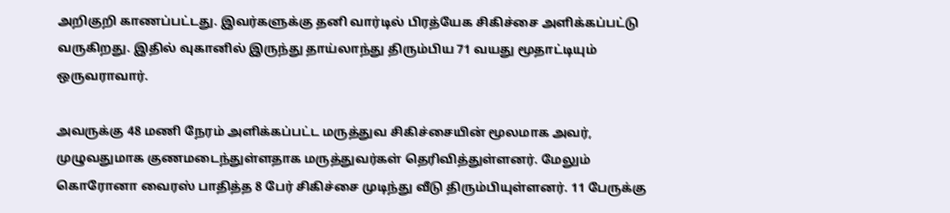அறிகுறி காணப்பட்டது. இவர்களுக்கு தனி வார்டில் பிரத்யேக சிகிச்சை அளிக்கப்பட்டு வருகிறது. இதில் வுகானில் இருந்து தாய்லாந்து திரும்பிய 71 வயது மூதாட்டியும் ஒருவராவார்.

அவருக்கு 48 மணி நேரம் அளிக்கப்பட்ட மருத்துவ சிகிச்சையின் மூலமாக அவர், முழுவதுமாக குணமடைந்துள்ளதாக மருத்துவர்கள் தெரிவித்துள்ளனர். மேலும் கொரோனா வைரஸ் பாதித்த 8 பேர் சிகிச்சை முடிந்து வீடு திரும்பியுள்ளனர். 11 பேருக்கு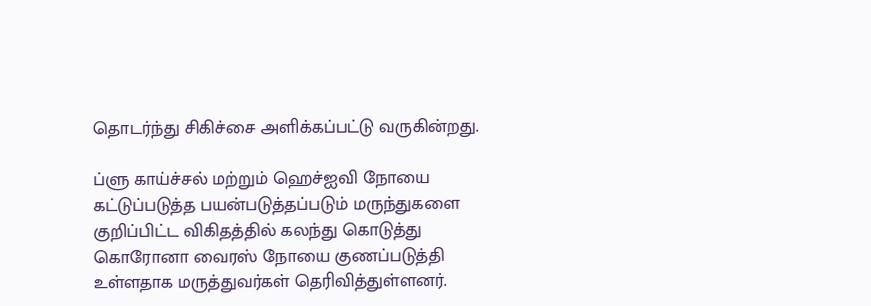தொடர்ந்து சிகிச்சை அளிக்கப்பட்டு வருகின்றது.

ப்ளு காய்ச்சல் மற்றும் ஹெச்ஐவி நோயை கட்டுப்படுத்த பயன்படுத்தப்படும் மருந்துகளை குறிப்பிட்ட விகிதத்தில் கலந்து கொடுத்து கொரோனா வைரஸ் நோயை குணப்படுத்தி உள்ளதாக மருத்துவர்கள் தெரிவித்துள்ளனர்.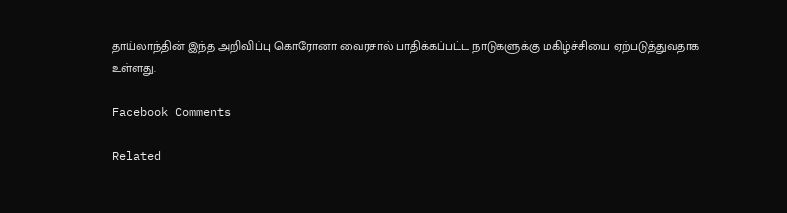தாய்லாந்தின் இந்த அறிவிப்பு கொரோனா வைரசால் பாதிக்கப்பட்ட நாடுகளுக்கு மகிழ்ச்சியை ஏற்படுத்துவதாக உள்ளது.

Facebook Comments

Related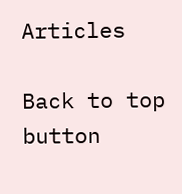Articles

Back to top button